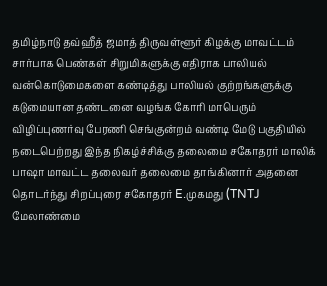தமிழ்நாடு தவ்ஹீத் ஜமாத் திருவள்ளூர் கிழக்கு மாவட்டம் சார்பாக பெண்கள் சிறுமிகளுக்கு எதிராக பாலியல் வன்கொடுமைகளை கண்டித்து பாலியல் குற்றங்களுக்கு கடுமையான தண்டனை வழங்க கோரி மாபெரும் விழிப்புணர்வு பேரணி செங்குன்றம் வண்டி மேடு பகுதியில் நடைபெற்றது இந்த நிகழ்ச்சிக்கு தலைமை சகோதரர் மாலிக் பாஷா மாவட்ட தலைவர் தலைமை தாங்கினார் அதனை தொடர்ந்து சிறப்புரை சகோதரர் E.முகமது (TNTJ மேலாண்மை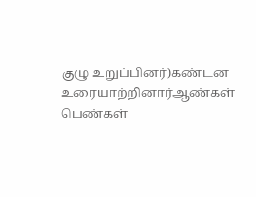குழு உறுப்பினர்)கண்டன உரையாற்றினார்ஆண்கள் பெண்கள்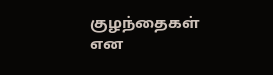குழந்தைகள் என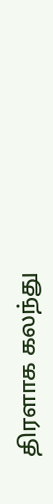திரளாக கலந்து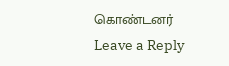கொண்டனர்
Leave a Reply